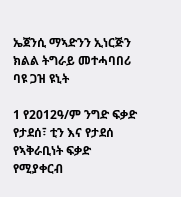ኤጀንሲ ማኣድንን ኢነርጅን ክልል ትግራይ መተሓባበሪ ባዩ ጋዝ ዩኒት

1 የ2012ዓ/ም ንግድ ፍቃድ የታደሰ፣ ቲን እና የታደሰ የኣቅራቢነት ፍቃድ የሚያቀርብ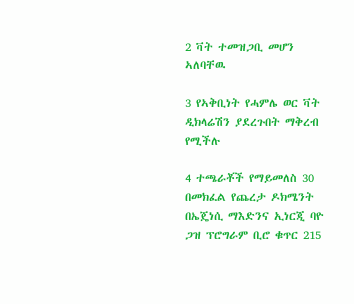2 ቫት ተመዝጋቢ መሆን ኣለባቸዉ

3 የኣቅቢነት የሓምሌ ወር ቫት ዲክላሬሽን ያደረጉበት ማቅረብ የሚችሉ

4 ተጫራቾች የማይመለስ 30 በመክፈል የጨረታ ዶክሜንት በኤጄነሲ ማእድንና ኢነርጂ ባዮ ጋዝ ፕሮግራም ቢሮ ቁጥር 215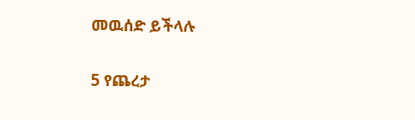መዉሰድ ይችላሉ

5 የጨረታ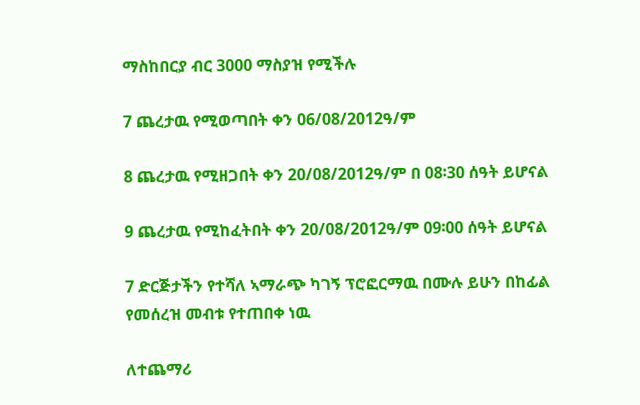ማስከበርያ ብር 3000 ማስያዝ የሚችሉ

7 ጨረታዉ የሚወጣበት ቀን 06/08/2012ዓ/ም

8 ጨረታዉ የሚዘጋበት ቀን 20/08/2012ዓ/ም በ 08፡30 ሰዓት ይሆናል

9 ጨረታዉ የሚከፈትበት ቀን 20/08/2012ዓ/ም 09፡00 ሰዓት ይሆናል

7 ድርጅታችን የተሻለ ኣማራጭ ካገኝ ፕሮፎርማዉ በሙሉ ይሁን በከፊል የመሰረዝ መብቱ የተጠበቀ ነዉ

ለተጨማሪ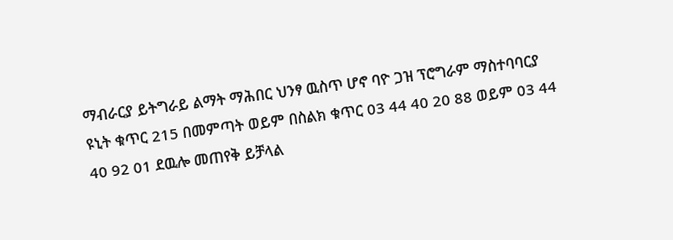ማብራርያ ይትግራይ ልማት ማሕበር ህንፃ ዉስጥ ሆኖ ባዮ ጋዝ ፕሮግራም ማስተባባርያ ዩኒት ቁጥር 215 በመምጣት ወይም በስልክ ቁጥር 03 44 40 20 88 ወይም 03 44 40 92 01 ደዉሎ መጠየቅ ይቻላል